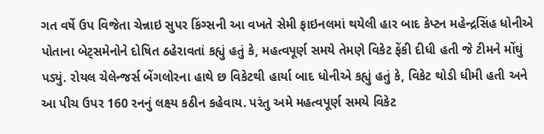ગત વર્ષે ઉપ વિજેતા ચેન્નાઇ સુપર કિંગ્સની આ વખતે સેમી ફાઇનલમાં થયેલી હાર બાદ કેપ્ટન મહેન્દ્રસિંહ ધોનીએ પોતાના બેટ્સમેનોને દોષિત ઠહેરાવતાં કહ્યું હતું કે, મહત્વપૂર્ણ સમયે તેમણે વિકેટ ફેંકી દીધી હતી જે ટીમને મોંઘું પડ્યું. રોયલ ચેલેન્જર્સ બેંગલોરના હાથે છ વિકેટથી હાર્યા બાદ ધોનીએ કહ્યું હતું કે, વિકેટ થોડી ધીમી હતી અને આ પીચ ઉપર 160 રનનું લક્ષ્ય કઠીન કહેવાય. પરંતુ અમે મહત્વપૂર્ણ સમયે વિકેટ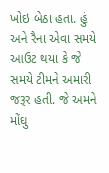ખોઇ બેઠા હતા. હું અને રૈના એવા સમયે આઉટ થયા કે જે સમયે ટીમને અમારી જરૂર હતી. જે અમને મોંઘુ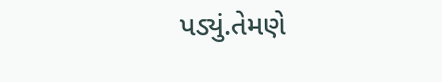પડ્યું.તેમણે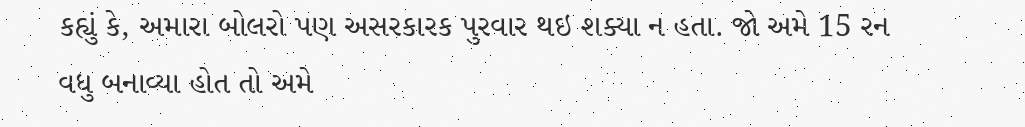કહ્યું કે, અમારા બોલરો પણ અસરકારક પુરવાર થઇ શક્યા ન હતા. જો અમે 15 રન વધુ બનાવ્યા હોત તો અમે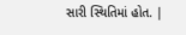સારી સ્થિતિમાં હોત. |